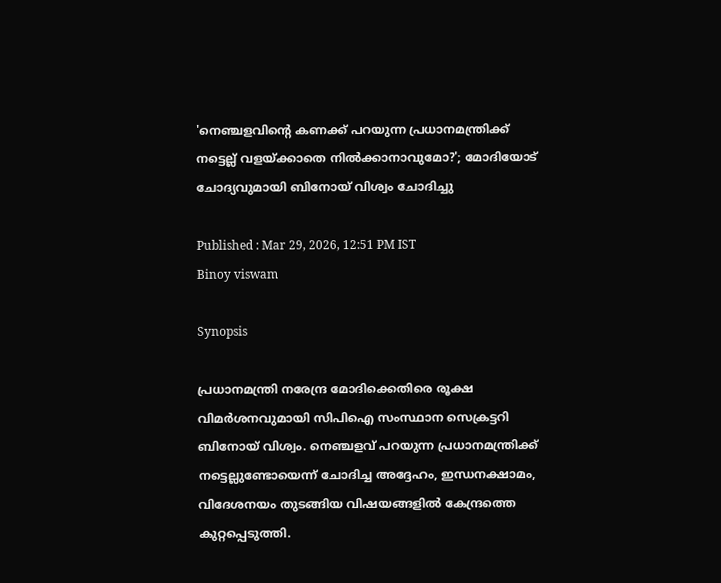'നെഞ്ചളവിന്റെ കണക്ക് പറയുന്ന പ്രധാനമന്ത്രിക്ക് നട്ടെല്ല് വളയ്ക്കാതെ നിൽക്കാനാവുമോ?'; മോദിയോട് ചോദ്യവുമായി ബിനോയ് വിശ്വം ചോദിച്ചു

Published : Mar 29, 2026, 12:51 PM IST
Binoy viswam

Synopsis

പ്രധാനമന്ത്രി നരേന്ദ്ര മോദിക്കെതിരെ രൂക്ഷ വിമർശനവുമായി സിപിഐ സംസ്ഥാന സെക്രട്ടറി ബിനോയ് വിശ്വം. നെഞ്ചളവ് പറയുന്ന പ്രധാനമന്ത്രിക്ക് നട്ടെല്ലുണ്ടോയെന്ന് ചോദിച്ച അദ്ദേഹം, ഇന്ധനക്ഷാമം, വിദേശനയം തുടങ്ങിയ വിഷയങ്ങളിൽ കേന്ദ്രത്തെ കുറ്റപ്പെടുത്തി.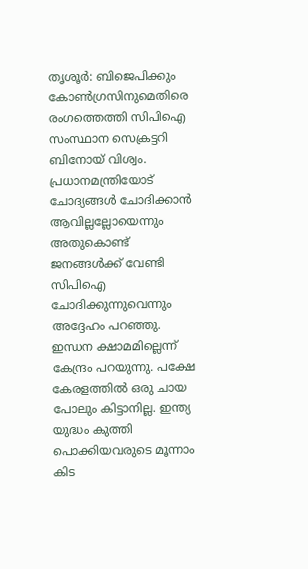തൃശൂര്‍: ബിജെപിക്കും കോണ്‍ഗ്രസിനുമെതിരെ രംഗത്തെത്തി സിപിഐ സംസ്ഥാന സെക്രട്ടറി ബിനോയ് വിശ്വം. പ്രധാനമന്ത്രിയോട് ചോദ്യങ്ങൾ ചോദിക്കാൻ ആവില്ലല്ലോയെന്നും അതുകൊണ്ട് ജനങ്ങൾക്ക് വേണ്ടി സിപിഐ ചോദിക്കുന്നുവെന്നും അദ്ദേഹം പറഞ്ഞു. ഇന്ധന ക്ഷാമമില്ലെന്ന് കേന്ദ്രം പറയുന്നു. പക്ഷേ കേരളത്തിൽ ഒരു ചായ പോലും കിട്ടാനില്ല. ഇന്ത്യ യുദ്ധം കുത്തി പൊക്കിയവരുടെ മൂന്നാം കിട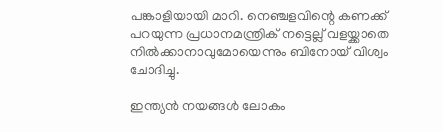പങ്കാളിയായി മാറി. നെഞ്ചളവിന്റെ കണക്ക് പറയുന്ന പ്രധാനമന്ത്രിക് നട്ടെല്ല് വളയ്ക്കാതെ നിൽക്കാനാവുമോയെന്നും ബിനോയ് വിശ്വം ചോദിച്ചു.

ഇന്ത്യൻ നയങ്ങൾ ലോകം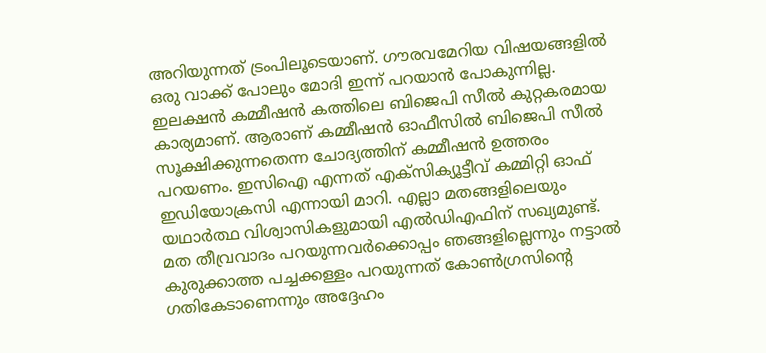അറിയുന്നത് ട്രംപിലൂടെയാണ്. ഗൗരവമേറിയ വിഷയങ്ങളിൽ ഒരു വാക്ക് പോലും മോദി ഇന്ന് പറയാൻ പോകുന്നില്ല. ഇലക്ഷൻ കമ്മീഷൻ കത്തിലെ ബിജെപി സീൽ കുറ്റകരമായ കാര്യമാണ്. ആരാണ് കമ്മീഷൻ ഓഫീസിൽ ബിജെപി സീൽ സൂക്ഷിക്കുന്നതെന്ന ചോദ്യത്തിന് കമ്മീഷന്‍ ഉത്തരം പറയണം. ഇസിഐ എന്നത് എക്സിക്യൂട്ടീവ് കമ്മിറ്റി ഓഫ് ഇഡിയോക്രസി എന്നായി മാറി. എല്ലാ മതങ്ങളിലെയും യഥാർത്ഥ വിശ്വാസികളുമായി എല്‍ഡിഎഫിന് സഖ്യമുണ്ട്. മത തീവ്രവാദം പറയുന്നവർക്കൊപ്പം ഞങ്ങളില്ലെന്നും നട്ടാൽ കുരുക്കാത്ത പച്ചക്കള്ളം പറയുന്നത് കോൺഗ്രസിന്‍റെ ഗതികേടാണെന്നും അദ്ദേഹം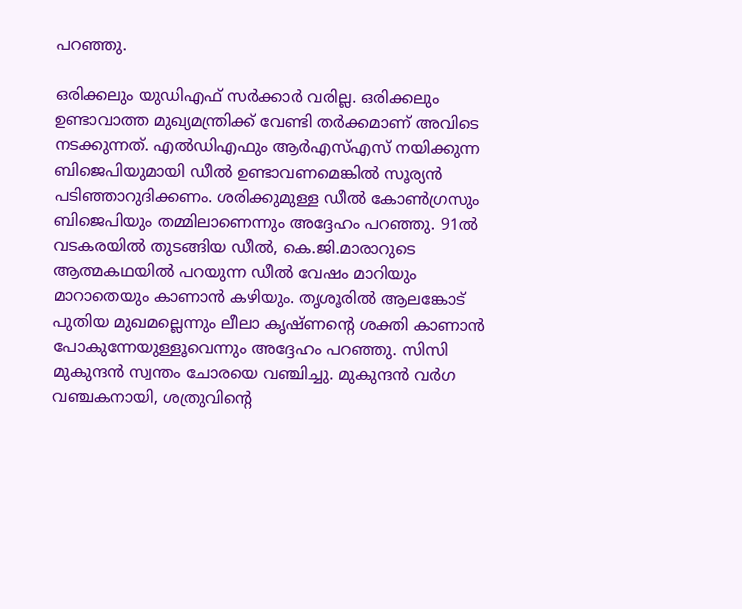പറഞ്ഞു.

ഒരിക്കലും യുഡിഎഫ് സർക്കാർ വരില്ല. ഒരിക്കലും ഉണ്ടാവാത്ത മുഖ്യമന്ത്രിക്ക് വേണ്ടി തർക്കമാണ് അവിടെ നടക്കുന്നത്. എൽഡിഎഫും ആർഎസ്എസ് നയിക്കുന്ന ബിജെപിയുമായി ഡീൽ ഉണ്ടാവണമെങ്കിൽ സൂര്യൻ പടിഞ്ഞാറുദിക്കണം. ശരിക്കുമുള്ള ഡീൽ കോൺഗ്രസും ബിജെപിയും തമ്മിലാണെന്നും അദ്ദേഹം പറഞ്ഞു. 91ൽ വടകരയിൽ തുടങ്ങിയ ഡീൽ, കെ.ജി.മാരാറുടെ ആത്മകഥയിൽ പറയുന്ന ഡീൽ വേഷം മാറിയും മാറാതെയും കാണാൻ കഴിയും. തൃശൂരില്‍ ആലങ്കോട് പുതിയ മുഖമല്ലെന്നും ലീലാ കൃഷ്ണന്റെ ശക്തി കാണാൻ പോകുന്നേയുള്ളൂവെന്നും അദ്ദേഹം പറഞ്ഞു. സിസി മുകുന്ദൻ സ്വന്തം ചോരയെ വഞ്ചിച്ചു. മുകുന്ദൻ വർഗ വഞ്ചകനായി, ശത്രുവിന്റെ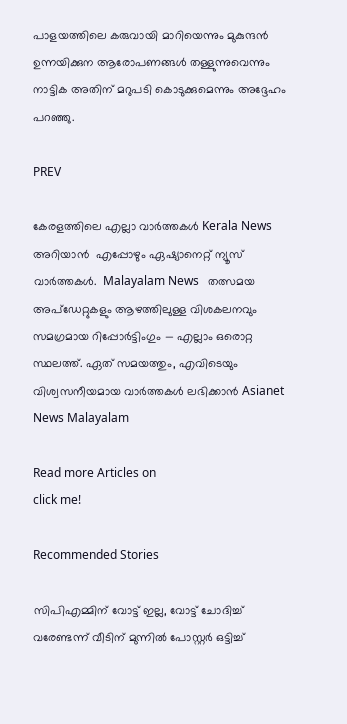പാളയത്തിലെ കരുവായി മാറിയെന്നും മുകുന്ദൻ ഉന്നയിക്കുന ആരോപണങ്ങൾ തള്ളുന്നുവെന്നും നാട്ടിക അതിന് മറുപടി കൊടുക്കുമെന്നും അദ്ദേഹം പറഞ്ഞു.

PREV

കേരളത്തിലെ എല്ലാ വാർത്തകൾ Kerala News അറിയാൻ  എപ്പോഴും ഏഷ്യാനെറ്റ് ന്യൂസ് വാർത്തകൾ.  Malayalam News   തത്സമയ അപ്‌ഡേറ്റുകളും ആഴത്തിലുള്ള വിശകലനവും സമഗ്രമായ റിപ്പോർട്ടിംഗും — എല്ലാം ഒരൊറ്റ സ്ഥലത്ത്. ഏത് സമയത്തും, എവിടെയും വിശ്വസനീയമായ വാർത്തകൾ ലഭിക്കാൻ Asianet News Malayalam

Read more Articles on
click me!

Recommended Stories

സിപിഎമ്മിന് വോട്ട് ഇല്ല, വോട്ട് ചോദിച്ച് വരേണ്ടന്ന് വീടിന് മുന്നിൽ പോസ്റ്റർ ഒട്ടിച്ച്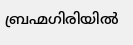ബ്രഹ്മഗിരിയിൽ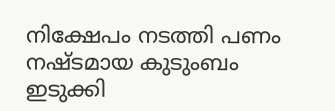നിക്ഷേപം നടത്തി പണം നഷ്‌ടമായ കുടുംബം
ഇടുക്കി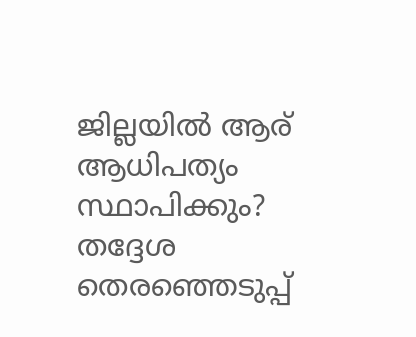ജില്ലയിൽ ആര് ആധിപത്യം സ്ഥാപിക്കും? തദ്ദേശ തെരഞ്ഞെടുപ്പ്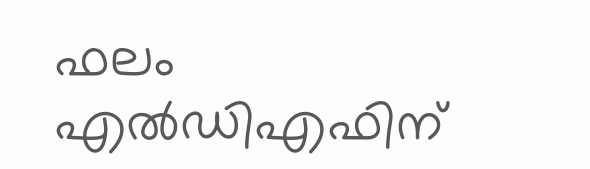ഫലം എൽഡിഎഫിന്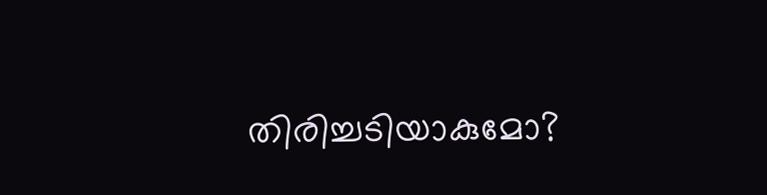തിരിച്ചടിയാകുമോ?